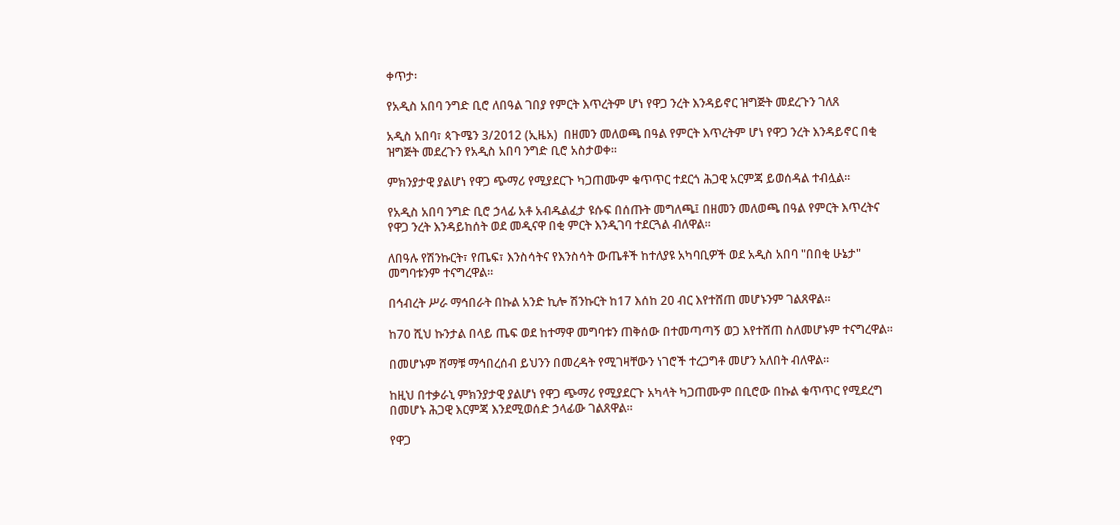ቀጥታ፡

የአዲስ አበባ ንግድ ቢሮ ለበዓል ገበያ የምርት እጥረትም ሆነ የዋጋ ንረት እንዳይኖር ዝግጅት መደረጉን ገለጸ

አዲስ አበባ፣ ጳጉሜን 3/2012 (ኢዜአ)  በዘመን መለወጫ በዓል የምርት እጥረትም ሆነ የዋጋ ንረት እንዳይኖር በቂ ዝግጅት መደረጉን የአዲስ አበባ ንግድ ቢሮ አስታወቀ።

ምክንያታዊ ያልሆነ የዋጋ ጭማሪ የሚያደርጉ ካጋጠሙም ቁጥጥር ተደርጎ ሕጋዊ አርምጃ ይወሰዳል ተብሏል።

የአዲስ አበባ ንግድ ቢሮ ኃላፊ አቶ አብዱልፈታ ዩሱፍ በሰጡት መግለጫ፤ በዘመን መለወጫ በዓል የምርት እጥረትና የዋጋ ንረት እንዳይከሰት ወደ መዲናዋ በቂ ምርት እንዲገባ ተደርጓል ብለዋል።

ለበዓሉ የሽንኩርት፣ የጤፍ፣ እንስሳትና የእንስሳት ውጤቶች ከተለያዩ አካባቢዎች ወደ አዲስ አበባ "በበቂ ሁኔታ" መግባቱንም ተናግረዋል።

በኅብረት ሥራ ማኅበራት በኩል አንድ ኪሎ ሽንኩርት ከ17 እሰከ 20 ብር እየተሸጠ መሆኑንም ገልጸዋል።

ከ70 ሺህ ኩንታል በላይ ጤፍ ወደ ከተማዋ መግባቱን ጠቅሰው በተመጣጣኝ ወጋ እየተሸጠ ስለመሆኑም ተናግረዋል።

በመሆኑም ሸማቹ ማኅበረሰብ ይህንን በመረዳት የሚገዛቸውን ነገሮች ተረጋግቶ መሆን አለበት ብለዋል።

ከዚህ በተቃራኒ ምክንያታዊ ያልሆነ የዋጋ ጭማሪ የሚያደርጉ አካላት ካጋጠሙም በቢሮው በኩል ቁጥጥር የሚደረግ በመሆኑ ሕጋዊ እርምጃ እንደሚወሰድ ኃላፊው ገልጸዋል።

የዋጋ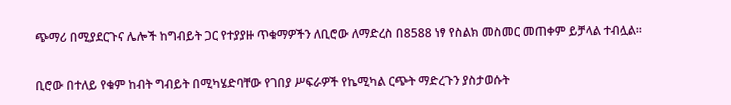ጭማሪ በሚያደርጉና ሌሎች ከግብይት ጋር የተያያዙ ጥቁማዎችን ለቢሮው ለማድረስ በ8588 ነፃ የስልክ መስመር መጠቀም ይቻላል ተብሏል።

ቢሮው በተለይ የቁም ከብት ግብይት በሚካሄድባቸው የገበያ ሥፍራዎች የኬሚካል ርጭት ማድረጉን ያስታወሱት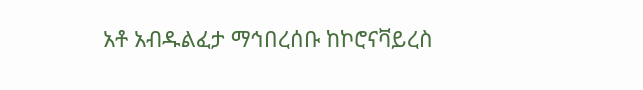አቶ አብዱልፈታ ማኅበረሰቡ ከኮሮናቫይረስ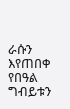ራሱን እየጠበቀ የበዓል ግብይቱን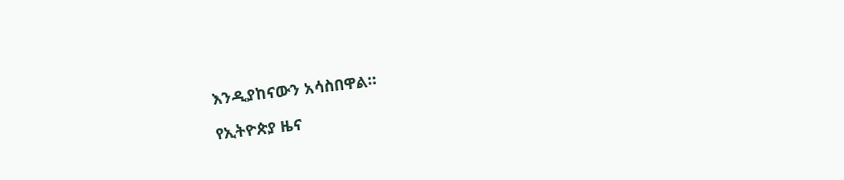እንዲያከናውን አሳስበዋል።

የኢትዮጵያ ዜና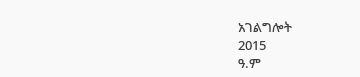አገልግሎት
2015
ዓ.ም